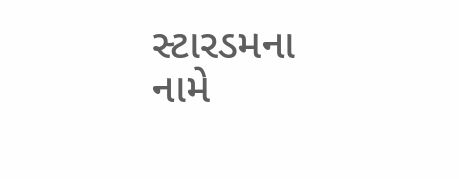સ્ટારડમના નામે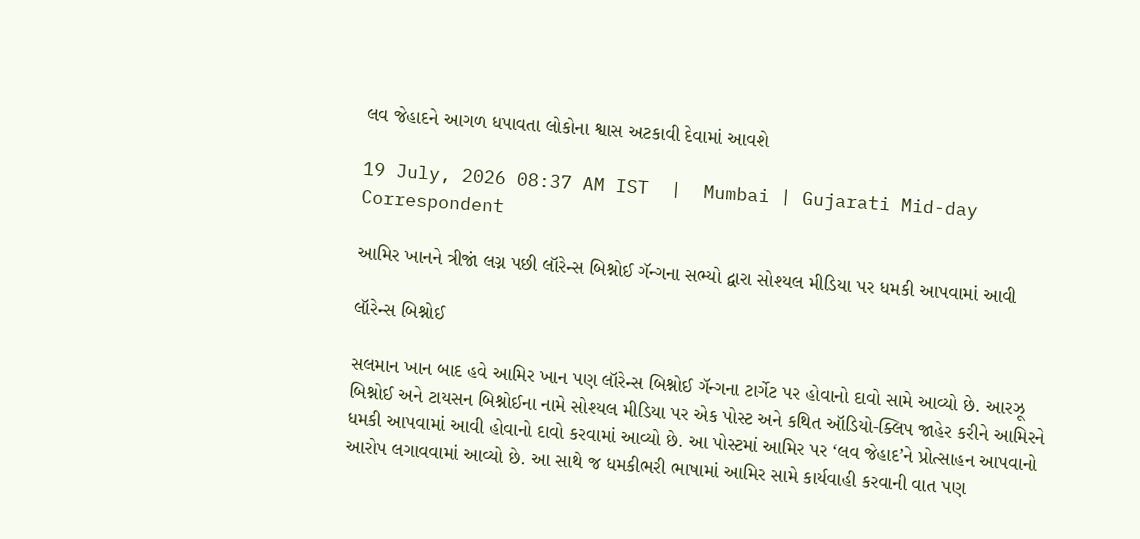લવ જેહાદને આગળ ધપાવતા લોકોના શ્વાસ અટકાવી દેવામાં આવશે

19 July, 2026 08:37 AM IST  |  Mumbai | Gujarati Mid-day Correspondent

આમિર ખાનને ત્રીજાં લગ્ન પછી લૉરેન્સ બિશ્નોઈ ગૅન્ગના સભ્યો દ્વારા સોશ્યલ મીડિયા પર ધમકી આપવામાં આવી

લૉરેન્સ બિશ્નોઈ

સલમાન ખાન બાદ હવે આમિર ખાન પણ લૉરેન્સ બિશ્નોઈ ગૅન્ગના ટાર્ગેટ પર હોવાનો દાવો સામે આવ્યો છે. આરઝૂ બિશ્નોઈ અને ટાયસન બિશ્નોઈના નામે સોશ્યલ મીડિયા પર એક પોસ્ટ અને કથિત ઑડિયો-ક્લિપ જાહેર કરીને આમિરને ધમકી આપવામાં આવી હોવાનો દાવો કરવામાં આવ્યો છે. આ પોસ્ટમાં આમિર પર ‘લવ જેહાદ’ને પ્રોત્સાહન આપવાનો આરોપ લગાવવામાં આવ્યો છે. આ સાથે જ ધમકીભરી ભાષામાં આમિર સામે કાર્યવાહી કરવાની વાત પણ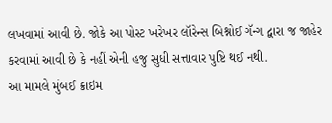લખવામાં આવી છે. જોકે આ પોસ્ટ ખરેખર લૉરેન્સ બિશ્નોઈ ગૅન્ગ દ્વારા જ જાહેર કરવામાં આવી છે કે નહીં એની હજુ સુધી સત્તાવાર પુષ્ટિ થઈ નથી.
આ મામલે મુંબઈ ક્રાઇમ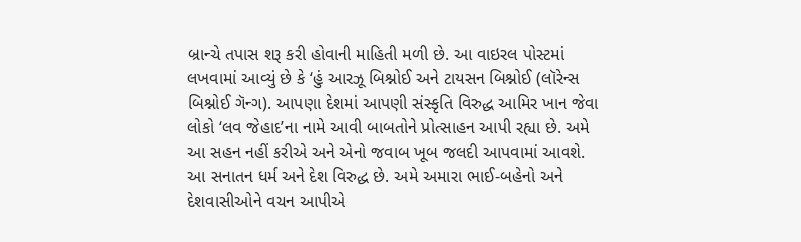બ્રાન્ચે તપાસ શરૂ કરી હોવાની માહિતી મળી છે. આ વાઇરલ પોસ્ટમાં લખવામાં આવ્યું છે કે ‘હું આરઝૂ બિશ્નોઈ અને ટાયસન બિશ્નોઈ (લૉરેન્સ બિશ્નોઈ ગૅન્ગ). આપણા દેશમાં આપણી સંસ્કૃતિ વિરુદ્ધ આમિર ખાન જેવા લોકો ‘લવ જેહાદ’ના નામે આવી બાબતોને પ્રોત્સાહન આપી રહ્યા છે. અમે આ સહન નહીં કરીએ અને એનો જવાબ ખૂબ જલદી આપવામાં આવશે. આ સનાતન ધર્મ અને દેશ વિરુદ્ધ છે. અમે અમારા ભાઈ-બહેનો અને દેશવાસીઓને વચન આપીએ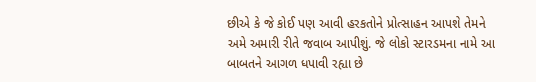છીએ કે જે કોઈ પણ આવી હરકતોને પ્રોત્સાહન આપશે તેમને અમે અમારી રીતે જવાબ આપીશું. જે લોકો સ્ટારડમના નામે આ બાબતને આગળ ધપાવી રહ્યા છે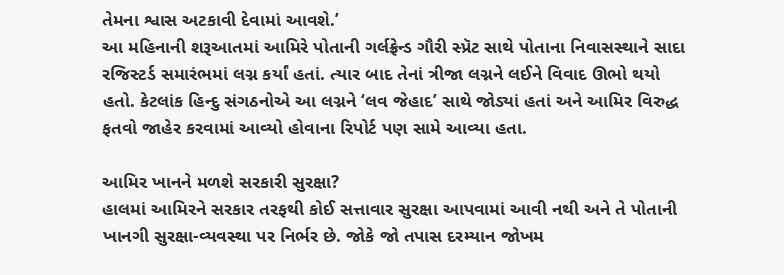તેમના શ્વાસ અટકાવી દેવામાં આવશે.’
આ મહિનાની શરૂઆતમાં આમિરે પોતાની ગર્લફ્રેન્ડ ગૌરી સ્પ્રૅટ સાથે પોતાના નિવાસસ્થાને સાદા રજિસ્ટર્ડ સમારંભમાં લગ્ન કર્યાં હતાં. ત્યાર બાદ તેનાં ત્રીજા લગ્નને લઈને વિવાદ ઊભો થયો હતો. કેટલાંક હિન્દુ સંગઠનોએ આ લગ્નને ‘લવ જેહાદ’ સાથે જોડ્યાં હતાં અને આમિર વિરુદ્ધ ફતવો જાહેર કરવામાં આવ્યો હોવાના રિપોર્ટ પણ સામે આવ્યા હતા.

આમિર ખાનને મળશે સરકારી સુરક્ષા?
હાલમાં આમિરને સરકાર તરફથી કોઈ સત્તાવાર સુરક્ષા આપવામાં આવી નથી અને તે પોતાની ખાનગી સુરક્ષા-વ્યવસ્થા પર નિર્ભર છે. જોકે જો તપાસ દરમ્યાન જોખમ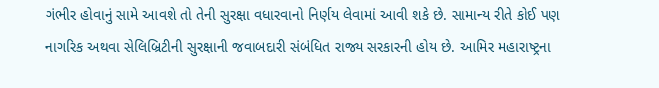ગંભીર હોવાનું સામે આવશે તો તેની સુરક્ષા વધારવાનો નિર્ણય લેવામાં આવી શકે છે. સામાન્ય રીતે કોઈ પણ નાગરિક અથવા સેલિબ્રિટીની સુરક્ષાની જવાબદારી સંબંધિત રાજ્ય સરકારની હોય છે. આમિર મહારાષ્ટ્રના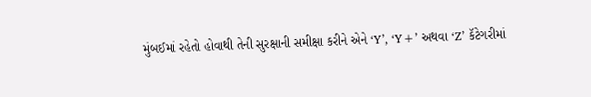મુંબઈમાં રહેતો હોવાથી તેની સુરક્ષાની સમીક્ષા કરીને એને ‘Y’, ‘Y+’ અથવા ‘Z’ કૅટેગરીમાં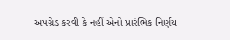અપગ્રેડ કરવી કે નહીં એનો પ્રારંભિક નિર્ણય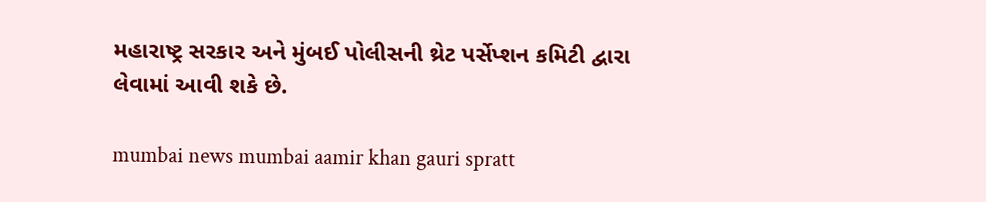મહારાષ્ટ્ર સરકાર અને મુંબઈ પોલીસની થ્રેટ પર્સેપ્શન કમિટી દ્વારા લેવામાં આવી શકે છે.

mumbai news mumbai aamir khan gauri spratt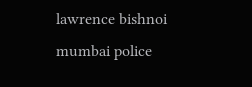lawrence bishnoi mumbai police